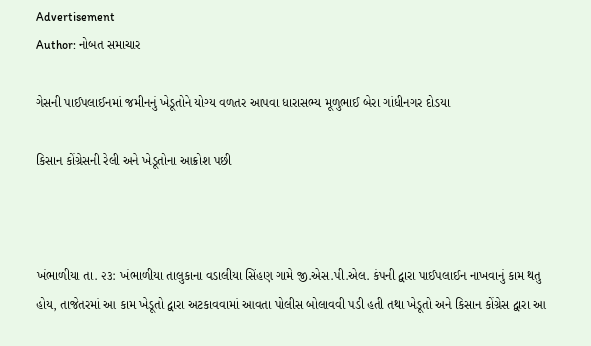Advertisement
Author: નોબત સમાચાર

ગેસની પાઈપલાઈનમાં જમીનનું ખેડૂતોને યોગ્ય વળતર આપવા ધારાસભ્ય મૂળુભાઈ બેરા ગાંધીનગર દોડયા

કિસાન કોંગ્રેસની રેલી અને ખેડૂતોના આક્રોશ પછી



ખંભાળીયા તા. ૨૩: ખંભાળીયા તાલુકાના વડાલીયા સિંહણ ગામે જી.એસ.પી.એલ. કંપની દ્વારા પાઈપલાઈન નાખવાનું કામ થતુ હોય, તાજેતરમાં આ કામ ખેડૂતો દ્વારા અટકાવવામાં આવતા પોલીસ બોલાવવી પડી હતી તથા ખેડૂતો અને કિસાન કોંગ્રેસ દ્વારા આ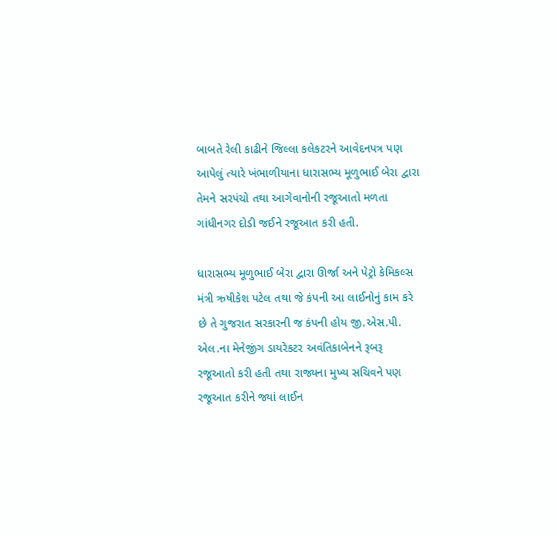બાબતે રેલી કાઢીને જિલ્લા કલેકટરને આવેદનપત્ર પણ આપેલું ત્યારે ખંભાળીયાના ધારાસભ્ય મૂળુભાઈ બેરા દ્વારા તેમને સરપંચો તથા આગેવાનોની રજૂઆતો મળતા ગાંધીનગર દોડી જઈને રજૂઆત કરી હતી.

ધારાસભ્ય મૂળુભાઈ બેરા દ્વારા ઊર્જા અને પેટ્રો કેમિકલ્સ મંત્રી ઋષીકેશ પટેલ તથા જે કંપની આ લાઈનોનું કામ કરે છે તે ગુજરાત સરકારની જ કંપની હોય જી.એસ.પી. એલ.ના મેનેજીંગ ડાયરેકટર અવંતિકાબેનને રૂબરૂ રજૂઆતો કરી હતી તથા રાજ્યના મુખ્ય સચિવને પણ રજૂઆત કરીને જ્યાં લાઈન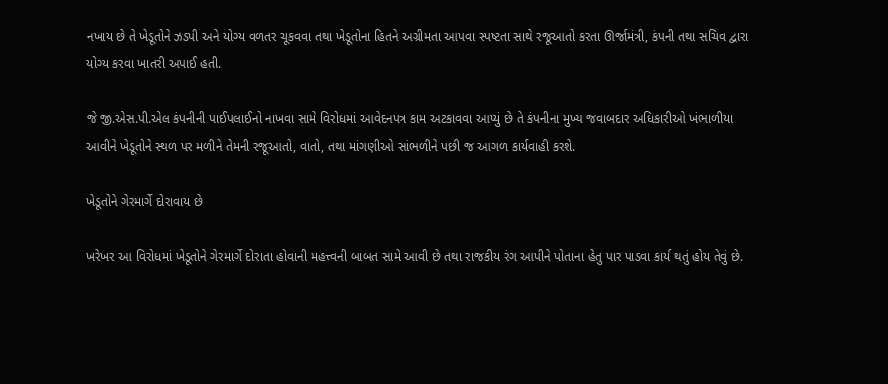નખાય છે તે ખેડૂતોને ઝડપી અને યોગ્ય વળતર ચૂકવવા તથા ખેડૂતોના હિતને અગ્રીમતા આપવા સ્પષ્ટતા સાથે રજૂઆતો કરતા ઊર્જામંત્રી, કંપની તથા સચિવ દ્વારા યોગ્ય કરવા ખાતરી અપાઈ હતી.

જે જી.એસ.પી.એલ કંપનીની પાઈપલાઈનો નાખવા સામે વિરોધમાં આવેદનપત્ર કામ અટકાવવા આપ્યું છે તે કંપનીના મુખ્ય જવાબદાર અધિકારીઓ ખંભાળીયા આવીને ખેડૂતોને સ્થળ પર મળીને તેમની રજૂઆતો, વાતો, તથા માંગણીઓ સાંભળીને પછી જ આગળ કાર્યવાહી કરશે.

ખેડૂતોને ગેરમાર્ગે દોરાવાય છે

ખરેખર આ વિરોધમાં ખેડૂતોને ગેરમાર્ગે દોરાતા હોવાની મહત્ત્વની બાબત સામે આવી છે તથા રાજકીય રંગ આપીને પોતાના હેતુ પાર પાડવા કાર્ય થતું હોય તેવું છે.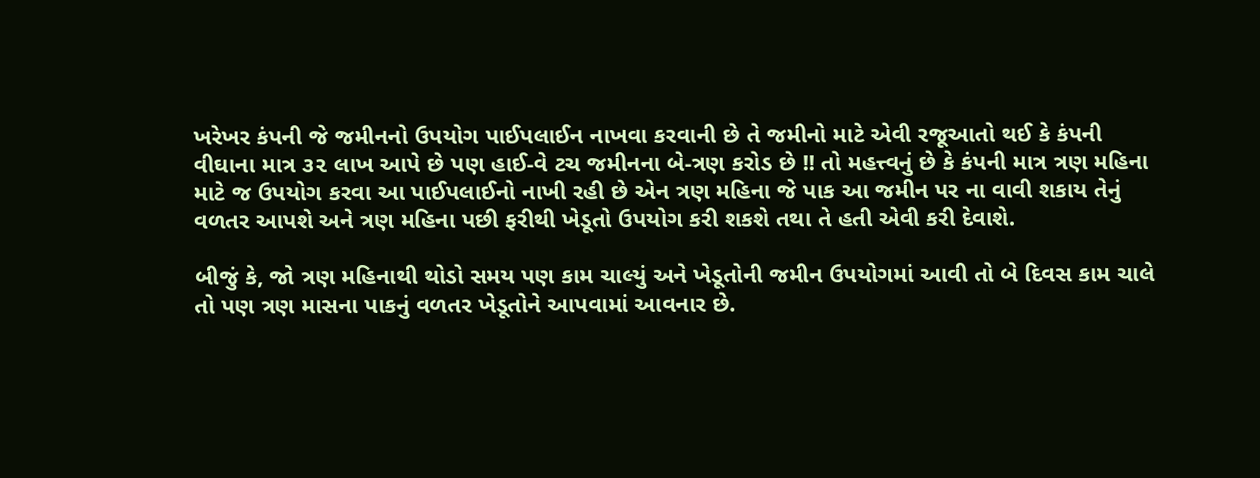ખરેખર કંપની જે જમીનનો ઉપયોગ પાઈપલાઈન નાખવા કરવાની છે તે જમીનો માટે એવી રજૂઆતો થઈ કે કંપની વીઘાના માત્ર ૩૨ લાખ આપે છે પણ હાઈ-વે ટચ જમીનના બે-ત્રણ કરોડ છે !! તો મહત્ત્વનું છે કે કંપની માત્ર ત્રણ મહિના માટે જ ઉપયોગ કરવા આ પાઈપલાઈનો નાખી રહી છે એન ત્રણ મહિના જે પાક આ જમીન પર ના વાવી શકાય તેનું વળતર આપશે અને ત્રણ મહિના પછી ફરીથી ખેડૂતો ઉપયોગ કરી શકશે તથા તે હતી એવી કરી દેવાશે.

બીજું કે, જો ત્રણ મહિનાથી થોડો સમય પણ કામ ચાલ્યું અને ખેડૂતોની જમીન ઉપયોગમાં આવી તો બે દિવસ કામ ચાલે તો પણ ત્રણ માસના પાકનું વળતર ખેડૂતોને આપવામાં આવનાર છે.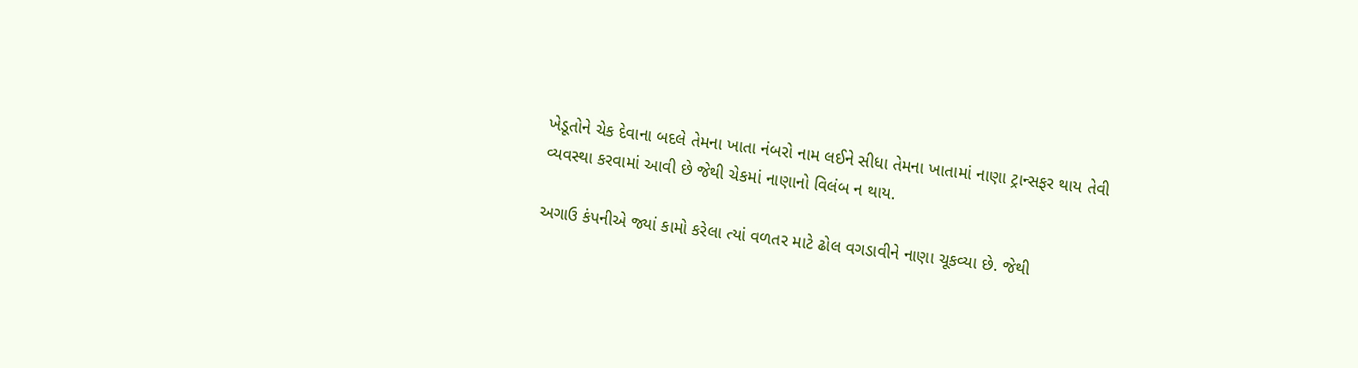ખેડૂતોને ચેક દેવાના બદલે તેમના ખાતા નંબરો નામ લઈને સીધા તેમના ખાતામાં નાણા ટ્રાન્સફર થાય તેવી વ્યવસ્થા કરવામાં આવી છે જેથી ચેકમાં નાણાનો વિલંબ ન થાય.

અગાઉ કંપનીએ જ્યાં કામો કરેલા ત્યાં વળતર માટે ઢોલ વગડાવીને નાણા ચૂકવ્યા છે. જેથી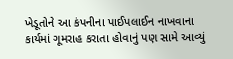ખેડૂતોને આ કંપનીના પાઈપલાઈન નાખવાના કાર્યમાં ગૂમરાહ કરાતા હોવાનું પણ સામે આવ્યું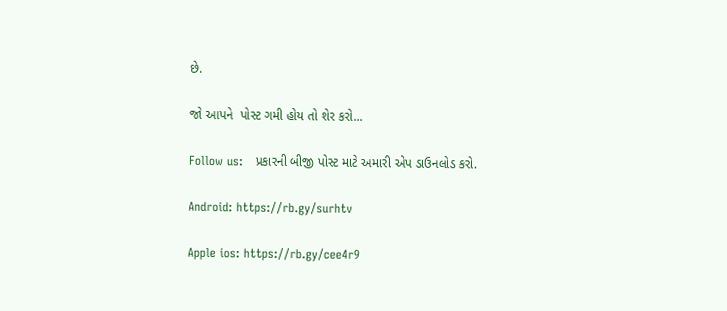છે.

જો આપને  પોસ્ટ ગમી હોય તો શેર કરો...

Follow us:   પ્રકારની બીજી પોસ્ટ માટે અમારી એપ ડાઉનલોડ કરો.

Android: https://rb.gy/surhtv

Apple ios: https://rb.gy/cee4r9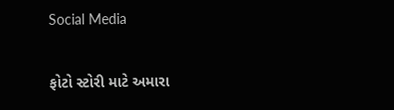Social Media

ફોટો સ્ટોરી માટે અમારા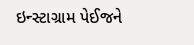ઇન્સ્ટાગ્રામ પેઈજને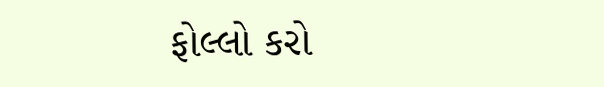ફોલ્લો કરો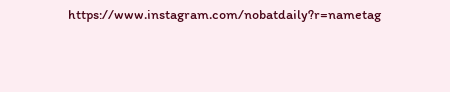https://www.instagram.com/nobatdaily?r=nametag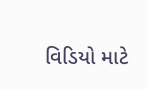વિડિયો માટે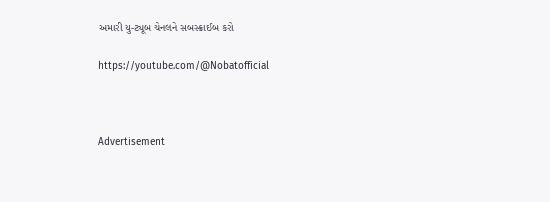અમારી યુ-ટ્યૂબ ચેનલને સબસ્ક્રાઈબ કરો

https://youtube.com/@Nobatofficial



Advertisement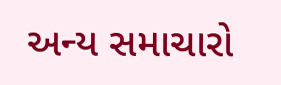અન્ય સમાચારો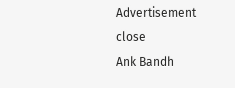Advertisement
close
Ank Bandh